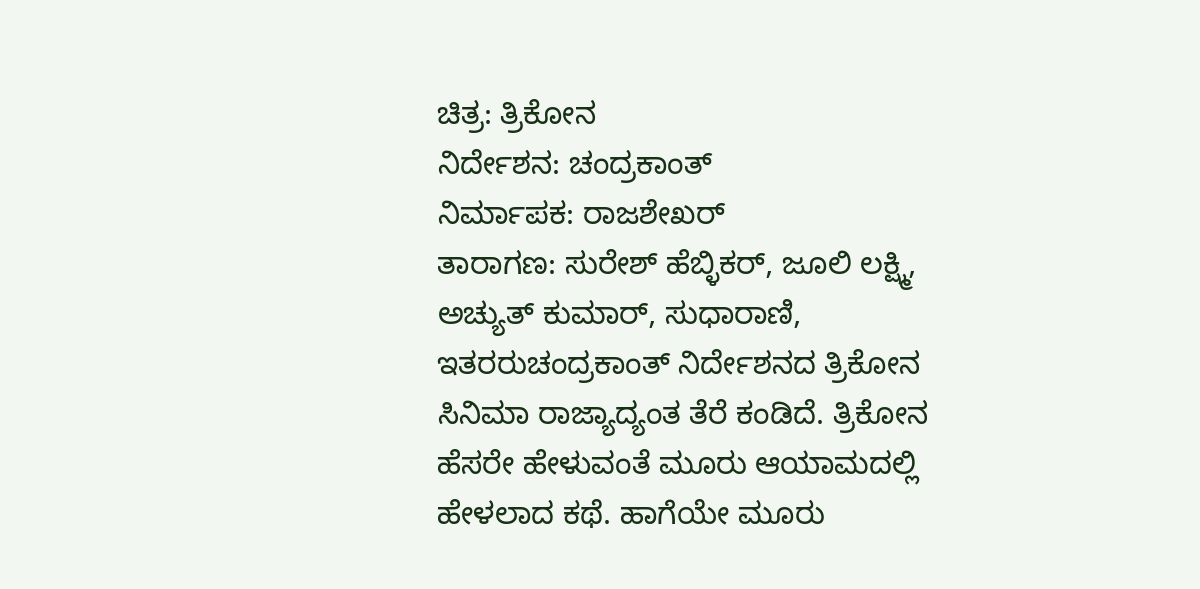ಚಿತ್ರ: ತ್ರಿಕೋನ
ನಿರ್ದೇಶನ: ಚಂದ್ರಕಾಂತ್
ನಿರ್ಮಾಪಕ: ರಾಜಶೇಖರ್
ತಾರಾಗಣ: ಸುರೇಶ್ ಹೆಬ್ಳಿಕರ್, ಜೂಲಿ ಲಕ್ಷ್ಮಿ, ಅಚ್ಯುತ್ ಕುಮಾರ್, ಸುಧಾರಾಣಿ, ಇತರರುಚಂದ್ರಕಾಂತ್ ನಿರ್ದೇಶನದ ತ್ರಿಕೋನ ಸಿನಿಮಾ ರಾಜ್ಯಾದ್ಯಂತ ತೆರೆ ಕಂಡಿದೆ. ತ್ರಿಕೋನ ಹೆಸರೇ ಹೇಳುವಂತೆ ಮೂರು ಆಯಾಮದಲ್ಲಿ ಹೇಳಲಾದ ಕಥೆ. ಹಾಗೆಯೇ ಮೂರು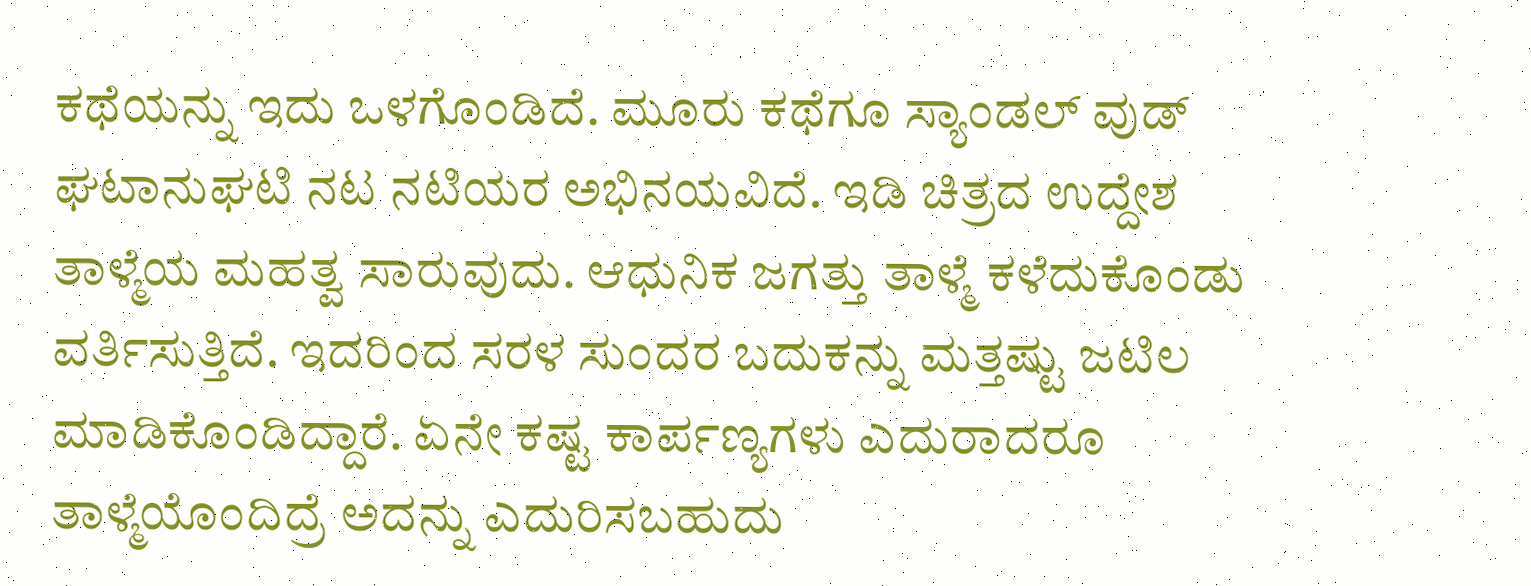ಕಥೆಯನ್ನು ಇದು ಒಳಗೊಂಡಿದೆ. ಮೂರು ಕಥೆಗೂ ಸ್ಯಾಂಡಲ್ ವುಡ್ ಘಟಾನುಘಟಿ ನಟ ನಟಿಯರ ಅಭಿನಯವಿದೆ. ಇಡಿ ಚಿತ್ರದ ಉದ್ದೇಶ ತಾಳ್ಮೆಯ ಮಹತ್ವ ಸಾರುವುದು. ಆಧುನಿಕ ಜಗತ್ತು ತಾಳ್ಮೆ ಕಳೆದುಕೊಂಡು ವರ್ತಿಸುತ್ತಿದೆ. ಇದರಿಂದ ಸರಳ ಸುಂದರ ಬದುಕನ್ನು ಮತ್ತಷ್ಟು ಜಟಿಲ ಮಾಡಿಕೊಂಡಿದ್ದಾರೆ. ಏನೇ ಕಷ್ಟ ಕಾರ್ಪಣ್ಯಗಳು ಎದುರಾದರೂ ತಾಳ್ಮೆಯೊಂದಿದ್ರೆ ಅದನ್ನು ಎದುರಿಸಬಹುದು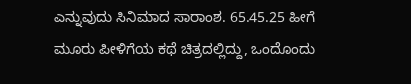ಎನ್ನುವುದು ಸಿನಿಮಾದ ಸಾರಾಂಶ. 65.45.25 ಹೀಗೆ ಮೂರು ಪೀಳಿಗೆಯ ಕಥೆ ಚಿತ್ರದಲ್ಲಿದ್ದು, ಒಂದೊಂದು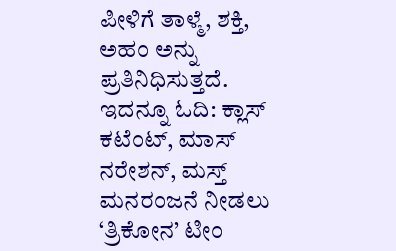ಪೀಳಿಗೆ ತಾಳ್ಮೆ, ಶಕ್ತಿ, ಅಹಂ ಅನ್ನು ಪ್ರತಿನಿಧಿಸುತ್ತದೆ. ಇದನ್ನೂ ಓದಿ: ಕ್ಲಾಸ್ ಕಟೆಂಟ್, ಮಾಸ್ ನರೇಶನ್, ಮಸ್ತ್ ಮನರಂಜನೆ ನೀಡಲು ‘ತ್ರಿಕೋನ’ ಟೀಂ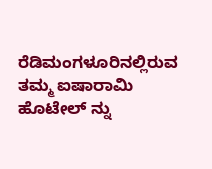ರೆಡಿಮಂಗಳೂರಿನಲ್ಲಿರುವ ತಮ್ಮ ಐಷಾರಾಮಿ ಹೊಟೇಲ್ ನ್ನು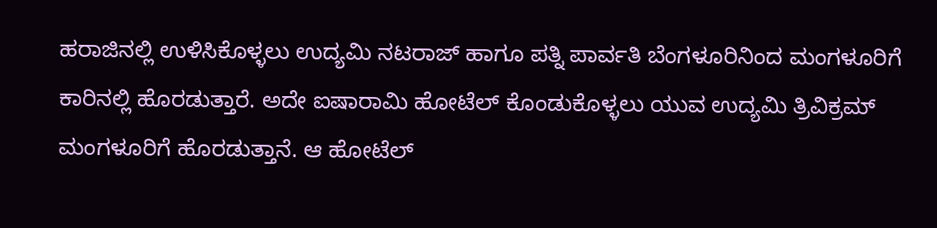ಹರಾಜಿನಲ್ಲಿ ಉಳಿಸಿಕೊಳ್ಳಲು ಉದ್ಯಮಿ ನಟರಾಜ್ ಹಾಗೂ ಪತ್ನಿ ಪಾರ್ವತಿ ಬೆಂಗಳೂರಿನಿಂದ ಮಂಗಳೂರಿಗೆ ಕಾರಿನಲ್ಲಿ ಹೊರಡುತ್ತಾರೆ. ಅದೇ ಐಷಾರಾಮಿ ಹೋಟೆಲ್ ಕೊಂಡುಕೊಳ್ಳಲು ಯುವ ಉದ್ಯಮಿ ತ್ರಿವಿಕ್ರಮ್ ಮಂಗಳೂರಿಗೆ ಹೊರಡುತ್ತಾನೆ. ಆ ಹೋಟೆಲ್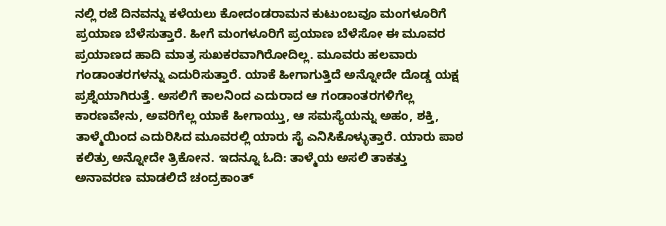ನಲ್ಲಿ ರಜೆ ದಿನವನ್ನು ಕಳೆಯಲು ಕೋದಂಡರಾಮನ ಕುಟುಂಬವೂ ಮಂಗಳೂರಿಗೆ ಪ್ರಯಾಣ ಬೆಳೆಸುತ್ತಾರೆ. ಹೀಗೆ ಮಂಗಳೂರಿಗೆ ಪ್ರಯಾಣ ಬೆಳೆಸೋ ಈ ಮೂವರ ಪ್ರಯಾಣದ ಹಾದಿ ಮಾತ್ರ ಸುಖಕರವಾಗಿರೋದಿಲ್ಲ. ಮೂವರು ಹಲವಾರು ಗಂಡಾಂತರಗಳನ್ನು ಎದುರಿಸುತ್ತಾರೆ. ಯಾಕೆ ಹೀಗಾಗುತ್ತಿದೆ ಅನ್ನೋದೇ ದೊಡ್ಡ ಯಕ್ಷ ಪ್ರಶ್ನೆಯಾಗಿರುತ್ತೆ. ಅಸಲಿಗೆ ಕಾಲನಿಂದ ಎದುರಾದ ಆ ಗಂಡಾಂತರಗಳಿಗೆಲ್ಲ ಕಾರಣವೇನು, ಅವರಿಗೆಲ್ಲ ಯಾಕೆ ಹೀಗಾಯ್ತು, ಆ ಸಮಸ್ಯೆಯನ್ನು ಅಹಂ, ಶಕ್ತಿ, ತಾಳ್ಮೆಯಿಂದ ಎದುರಿಸಿದ ಮೂವರಲ್ಲಿ ಯಾರು ಸೈ ಎನಿಸಿಕೊಳ್ಳುತ್ತಾರೆ. ಯಾರು ಪಾಠ ಕಲಿತ್ರು ಅನ್ನೋದೇ ತ್ರಿಕೋನ. ಇದನ್ನೂ ಓದಿ: ತಾಳ್ಮೆಯ ಅಸಲಿ ತಾಕತ್ತು ಅನಾವರಣ ಮಾಡಲಿದೆ ಚಂದ್ರಕಾಂತ್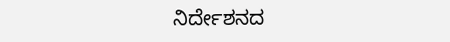ನಿರ್ದೇಶನದ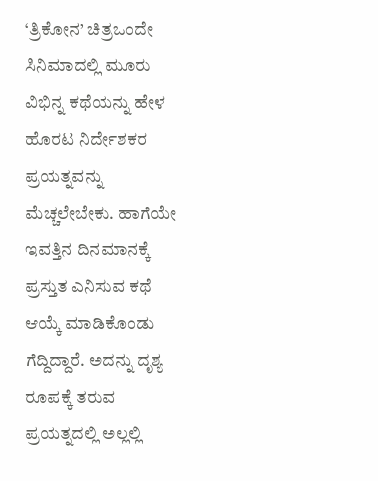‘ತ್ರಿಕೋನ’ ಚಿತ್ರಒಂದೇ ಸಿನಿಮಾದಲ್ಲಿ ಮೂರು ವಿಭಿನ್ನ ಕಥೆಯನ್ನು ಹೇಳ ಹೊರಟ ನಿರ್ದೇಶಕರ ಪ್ರಯತ್ನವನ್ನು ಮೆಚ್ಚಲೇಬೇಕು. ಹಾಗೆಯೇ ಇವತ್ತಿನ ದಿನಮಾನಕ್ಕೆ ಪ್ರಸ್ತುತ ಎನಿಸುವ ಕಥೆ ಆಯ್ಕೆ ಮಾಡಿಕೊಂಡು ಗೆದ್ದಿದ್ದಾರೆ. ಅದನ್ನು ದೃಶ್ಯ ರೂಪಕ್ಕೆ ತರುವ ಪ್ರಯತ್ನದಲ್ಲಿ ಅಲ್ಲಲ್ಲಿ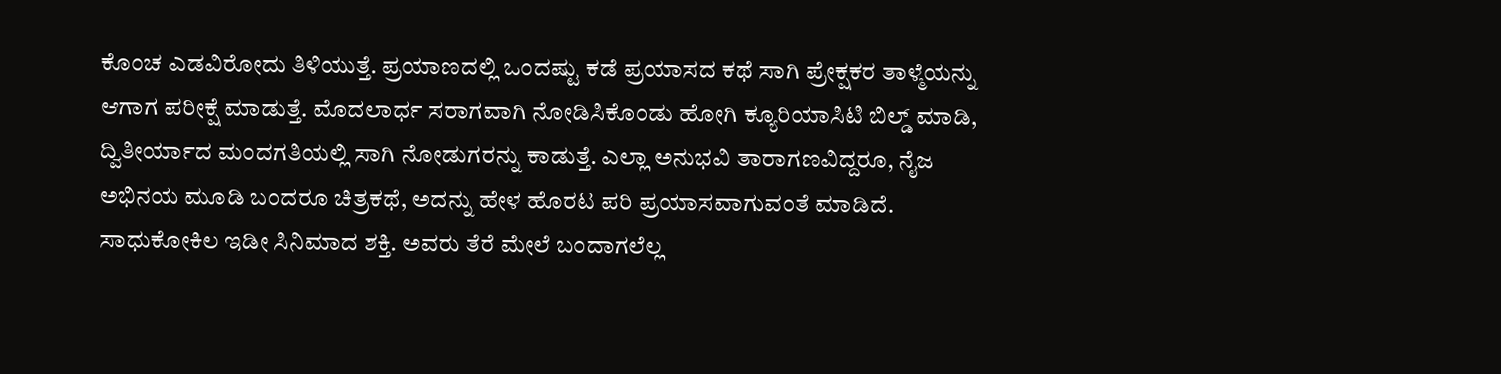ಕೊಂಚ ಎಡವಿರೋದು ತಿಳಿಯುತ್ತೆ. ಪ್ರಯಾಣದಲ್ಲಿ ಒಂದಷ್ಟು ಕಡೆ ಪ್ರಯಾಸದ ಕಥೆ ಸಾಗಿ ಪ್ರೇಕ್ಷಕರ ತಾಳ್ಮೆಯನ್ನು ಆಗಾಗ ಪರೀಕ್ಷೆ ಮಾಡುತ್ತೆ. ಮೊದಲಾರ್ಧ ಸರಾಗವಾಗಿ ನೋಡಿಸಿಕೊಂಡು ಹೋಗಿ ಕ್ಯೂರಿಯಾಸಿಟಿ ಬಿಲ್ಡ್ ಮಾಡಿ, ದ್ವಿತೀರ್ಯಾದ ಮಂದಗತಿಯಲ್ಲಿ ಸಾಗಿ ನೋಡುಗರನ್ನು ಕಾಡುತ್ತೆ. ಎಲ್ಲಾ ಅನುಭವಿ ತಾರಾಗಣವಿದ್ದರೂ, ನೈಜ ಅಭಿನಯ ಮೂಡಿ ಬಂದರೂ ಚಿತ್ರಕಥೆ, ಅದನ್ನು ಹೇಳ ಹೊರಟ ಪರಿ ಪ್ರಯಾಸವಾಗುವಂತೆ ಮಾಡಿದೆ. ಸಾಧುಕೋಕಿಲ ಇಡೀ ಸಿನಿಮಾದ ಶಕ್ತಿ. ಅವರು ತೆರೆ ಮೇಲೆ ಬಂದಾಗಲೆಲ್ಲ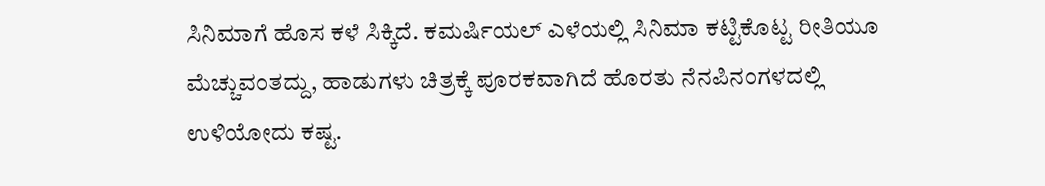ಸಿನಿಮಾಗೆ ಹೊಸ ಕಳೆ ಸಿಕ್ಕಿದೆ. ಕಮರ್ಷಿಯಲ್ ಎಳೆಯಲ್ಲಿ ಸಿನಿಮಾ ಕಟ್ಟಿಕೊಟ್ಟ ರೀತಿಯೂ ಮೆಚ್ಚುವಂತದ್ದು, ಹಾಡುಗಳು ಚಿತ್ರಕ್ಕೆ ಪೂರಕವಾಗಿದೆ ಹೊರತು ನೆನಪಿನಂಗಳದಲ್ಲಿ ಉಳಿಯೋದು ಕಷ್ಟ.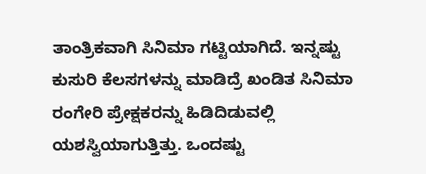ತಾಂತ್ರಿಕವಾಗಿ ಸಿನಿಮಾ ಗಟ್ಟಿಯಾಗಿದೆ. ಇನ್ನಷ್ಟು ಕುಸುರಿ ಕೆಲಸಗಳನ್ನು ಮಾಡಿದ್ರೆ ಖಂಡಿತ ಸಿನಿಮಾ ರಂಗೇರಿ ಪ್ರೇಕ್ಷಕರನ್ನು ಹಿಡಿದಿಡುವಲ್ಲಿ ಯಶಸ್ವಿಯಾಗುತ್ತಿತ್ತು. ಒಂದಷ್ಟು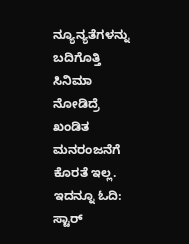ನ್ಯೂನ್ಯತೆಗಳನ್ನು ಬದಿಗೊತ್ತಿ ಸಿನಿಮಾ ನೋಡಿದ್ರೆ ಖಂಡಿತ ಮನರಂಜನೆಗೆ ಕೊರತೆ ಇಲ್ಲ. ಇದನ್ನೂ ಓದಿ: ಸ್ಟಾರ್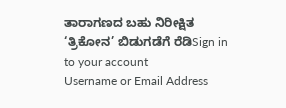ತಾರಾಗಣದ ಬಹು ನಿರೀಕ್ಷಿತ ‘ತ್ರಿಕೋನ’ ಬಿಡುಗಡೆಗೆ ರೆಡಿSign in to your account
Username or Email Address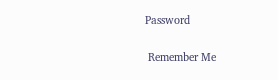Password

 Remember Me